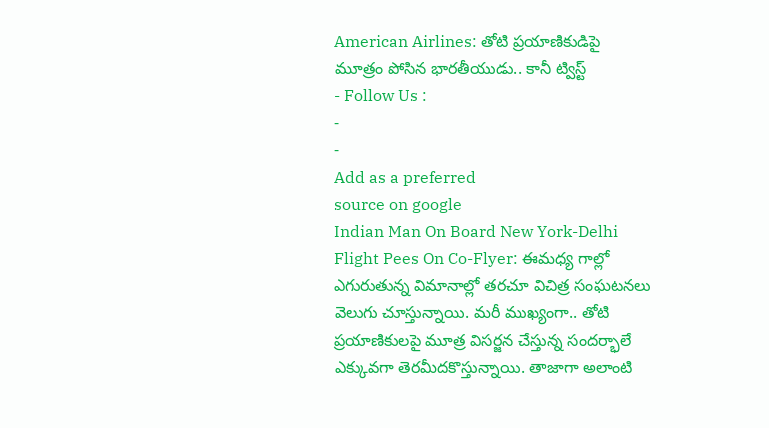American Airlines: తోటి ప్రయాణికుడిపై మూత్రం పోసిన భారతీయుడు.. కానీ ట్విస్ట్
- Follow Us :
-
-
Add as a preferred
source on google
Indian Man On Board New York-Delhi Flight Pees On Co-Flyer: ఈమధ్య గాల్లో ఎగురుతున్న విమానాల్లో తరచూ విచిత్ర సంఘటనలు వెలుగు చూస్తున్నాయి. మరీ ముఖ్యంగా.. తోటి ప్రయాణికులపై మూత్ర విసర్జన చేస్తున్న సందర్భాలే ఎక్కువగా తెరమీదకొస్తున్నాయి. తాజాగా అలాంటి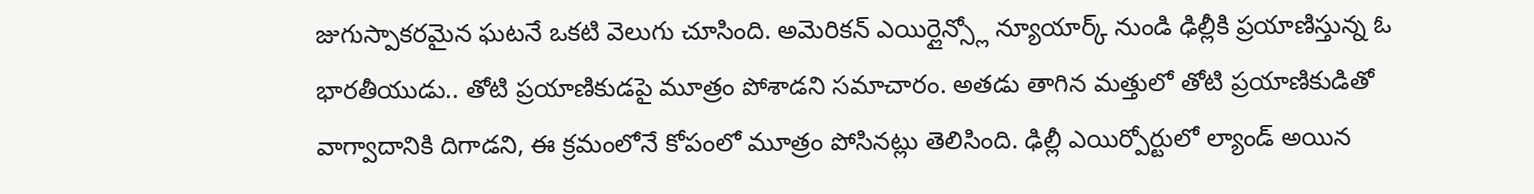జుగుస్పాకరమైన ఘటనే ఒకటి వెలుగు చూసింది. అమెరికన్ ఎయిర్లైన్స్లో న్యూయార్క్ నుండి ఢిల్లీకి ప్రయాణిస్తున్న ఓ భారతీయుడు.. తోటి ప్రయాణికుడపై మూత్రం పోశాడని సమాచారం. అతడు తాగిన మత్తులో తోటి ప్రయాణికుడితో వాగ్వాదానికి దిగాడని, ఈ క్రమంలోనే కోపంలో మూత్రం పోసినట్లు తెలిసింది. ఢిల్లీ ఎయిర్పోర్టులో ల్యాండ్ అయిన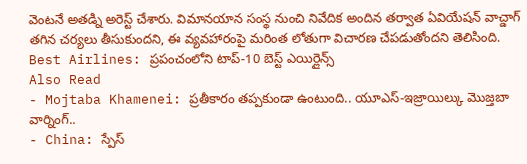వెంటనే అతడ్ని అరెస్ట్ చేశారు. విమానయాన సంస్థ నుంచి నివేదిక అందిన తర్వాత ఏవియేషన్ వాచ్డాగ్ తగిన చర్యలు తీసుకుందని, ఈ వ్యవహారంపై మరింత లోతుగా విచారణ చేపడుతోందని తెలిసింది.
Best Airlines: ప్రపంచంలోని టాప్-10 బెస్ట్ ఎయిర్లైన్స్
Also Read
- Mojtaba Khamenei: ప్రతీకారం తప్పకుండా ఉంటుంది.. యూఎస్-ఇజ్రాయిల్కు మొజ్తబా వార్నింగ్..
- China: స్పేస్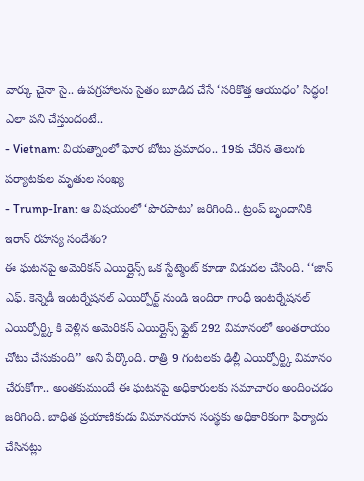వార్కు చైనా సై.. ఉపగ్రహాలను సైతం బూడిద చేసే ‘సరికొత్త ఆయుధం’ సిద్ధం! ఎలా పని చేస్తుందంటే..
- Vietnam: వియత్నాంలో ఘోర బోటు ప్రమాదం.. 19కు చేరిన తెలుగు పర్యాటకుల మృతుల సంఖ్య
- Trump-Iran: ఆ విషయంలో ‘పొరపాటు’ జరిగింది.. ట్రంప్ బృందానికి ఇరాన్ రహస్య సందేశం?
ఈ ఘటనపై అమెరికన్ ఎయిర్లైన్స్ ఒక స్టేట్మెంట్ కూడా విడుదల చేసింది. ‘‘జాన్ ఎఫ్. కెన్నెడీ ఇంటర్నేషనల్ ఎయిర్పోర్ట్ నుండి ఇందిరా గాంధీ ఇంటర్నేషనల్ ఎయిర్పోర్ట్కి కి వెళ్లిన అమెరికన్ ఎయిర్లైన్స్ ఫ్లైట్ 292 విమానంలో అంతరాయం చోటు చేసుకుంది’’ అని పేర్కొంది. రాత్రి 9 గంటలకు ఢిల్లీ ఎయిర్పోర్ట్కి విమానం చేరుకోగా.. అంతకుముందే ఈ ఘటనపై అధికారులకు సమాచారం అందించడం జరిగింది. బాధిత ప్రయాణికుడు విమానయాన సంస్థకు అధికారికంగా ఫిర్యాదు చేసినట్లు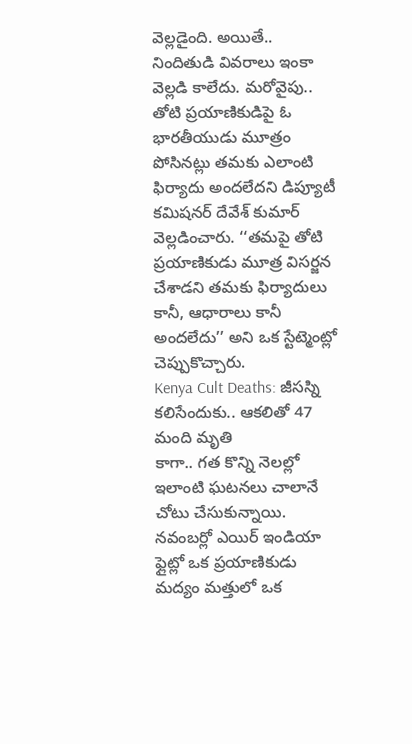వెల్లడైంది. అయితే.. నిందితుడి వివరాలు ఇంకా వెల్లడి కాలేదు. మరోవైపు.. తోటి ప్రయాణికుడిపై ఓ భారతీయుడు మూత్రం పోసినట్లు తమకు ఎలాంటి ఫిర్యాదు అందలేదని డిప్యూటీ కమిషనర్ దేవేశ్ కుమార్ వెల్లడించారు. ‘‘తమపై తోటి ప్రయాణికుడు మూత్ర విసర్జన చేశాడని తమకు ఫిర్యాదులు కానీ, ఆధారాలు కానీ అందలేదు’’ అని ఒక స్టేట్మెంట్లో చెప్పుకొచ్చారు.
Kenya Cult Deaths: జీసస్ని కలిసేందుకు.. ఆకలితో 47 మంది మృతి
కాగా.. గత కొన్ని నెలల్లో ఇలాంటి ఘటనలు చాలానే చోటు చేసుకున్నాయి. నవంబర్లో ఎయిర్ ఇండియా ఫ్లైట్లో ఒక ప్రయాణికుడు మద్యం మత్తులో ఒక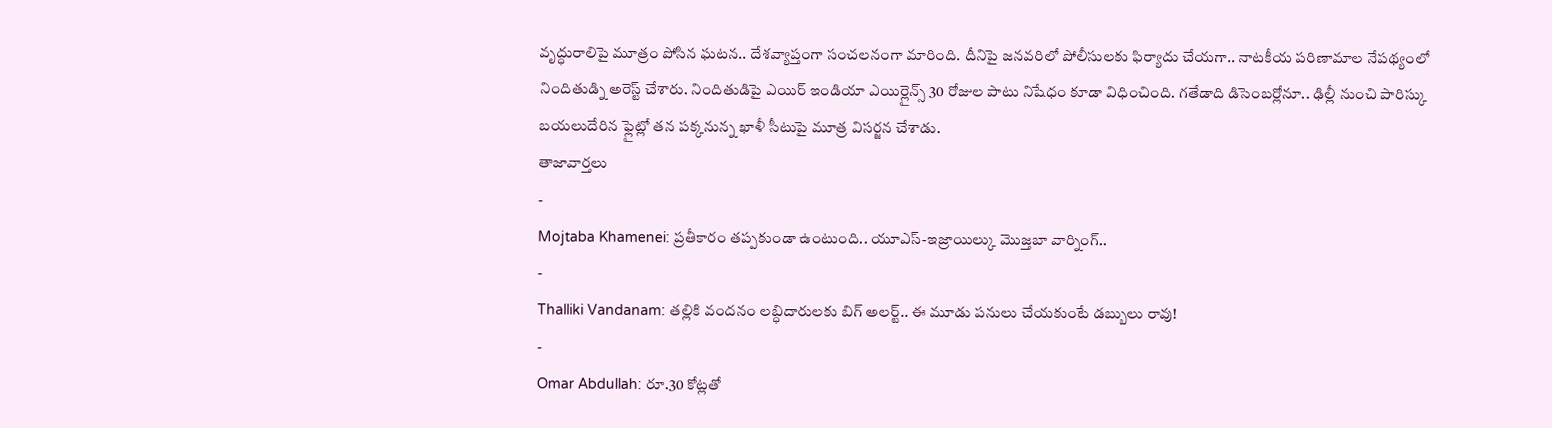వృద్ధురాలిపై మూత్రం పోసిన ఘటన.. దేశవ్యాప్తంగా సంచలనంగా మారింది. దీనిపై జనవరిలో పోలీసులకు ఫిర్యాదు చేయగా.. నాటకీయ పరిణామాల నేపథ్యంలో నిందితుడ్ని అరెస్ట్ చేశారు. నిందితుడిపై ఎయిర్ ఇండియా ఎయిర్లైన్స్ 30 రోజుల పాటు నిషేధం కూడా విధించింది. గతేడాది డిసెంబర్లోనూ.. ఢిల్లీ నుంచి పారిస్కు బయలుదేరిన ఫ్లైట్లో తన పక్కనున్న ఖాళీ సీటుపై మూత్ర విసర్జన చేశాడు.
తాజావార్తలు
-
Mojtaba Khamenei: ప్రతీకారం తప్పకుండా ఉంటుంది.. యూఎస్-ఇజ్రాయిల్కు మొజ్తబా వార్నింగ్..
-
Thalliki Vandanam: తల్లికి వందనం లబ్ధిదారులకు బిగ్ అలర్ట్.. ఈ మూడు పనులు చేయకుంటే డబ్బులు రావు!
-
Omar Abdullah: రూ.30 కోట్లతో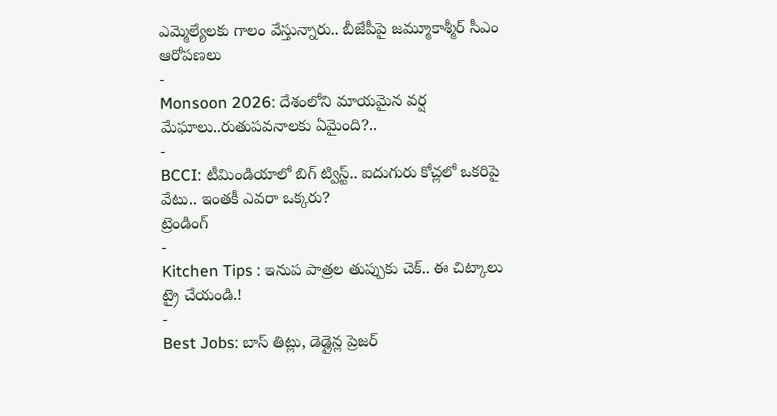ఎమ్మెల్యేలకు గాలం వేస్తున్నారు.. బీజేపీపై జమ్మూకాశ్మీర్ సీఎం ఆరోపణలు
-
Monsoon 2026: దేశంలోని మాయమైన వర్ష మేఘాలు..రుతుపవనాలకు ఏమైంది?..
-
BCCI: టీమిండియాలో బిగ్ ట్విస్ట్.. ఐదుగురు కోచ్లలో ఒకరిపై వేటు.. ఇంతకీ ఎవరా ఒక్కరు?
ట్రెండింగ్
-
Kitchen Tips : ఇనుప పాత్రల తుప్పుకు చెక్.. ఈ చిట్కాలు ట్రై చేయండి.!
-
Best Jobs: బాస్ తిట్లు, డెడ్లైన్ల ప్రెజర్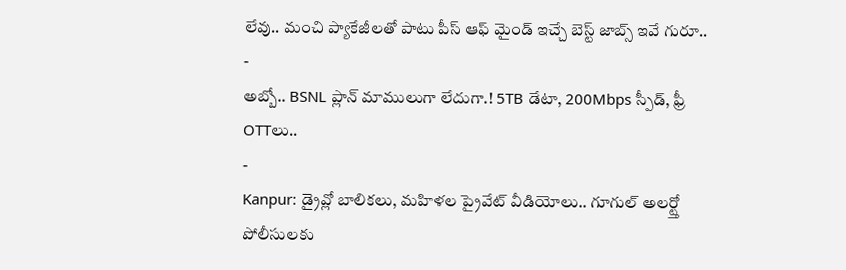లేవు.. మంచి ప్యాకేజీలతో పాటు పీస్ ఆఫ్ మైండ్ ఇచ్చే బెస్ట్ జాబ్స్ ఇవే గురూ..
-
అబ్బో.. BSNL ప్లాన్ మాములుగా లేదుగా.! 5TB డేటా, 200Mbps స్పీడ్, ఫ్రీ OTTలు..
-
Kanpur: డ్రైవ్లో బాలికలు, మహిళల ప్రైవేట్ వీడియోలు.. గూగుల్ అలర్ట్తో పోలీసులకు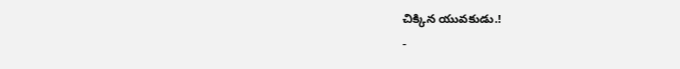చిక్కిన యువకుడు.!
-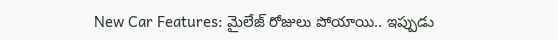New Car Features: మైలేజ్ రోజులు పోయాయి.. ఇప్పుడు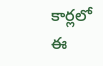కార్లలో ఈ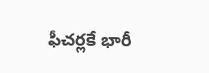ఫీచర్లకే భారీ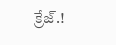క్రేజ్.!